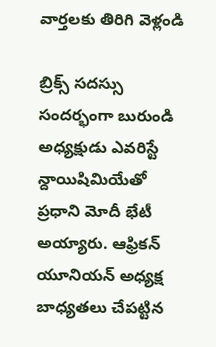వార్తలకు తిరిగి వెళ్లండి

బ్రిక్స్ సదస్సు సందర్భంగా బురుండి అధ్యక్షుడు ఎవరిస్టే న్దాయిషిమియేతో ప్రధాని మోదీ భేటీ అయ్యారు. ఆఫ్రికన్ యూనియన్ అధ్యక్ష బాధ్యతలు చేపట్టిన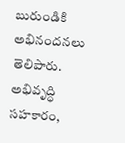బురుండికి అభినందనలు తెలిపారు.
అభివృద్ధి సహకారం,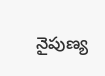నైపుణ్య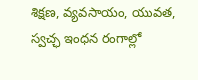శిక్షణ, వ్యవసాయం, యువత, స్వచ్ఛ ఇంధన రంగాల్లో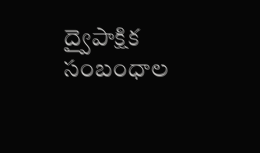ద్వైపాక్షిక సంబంధాల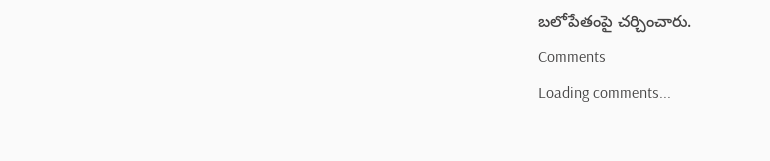బలోపేతంపై చర్చించారు.
Comments
Loading comments...